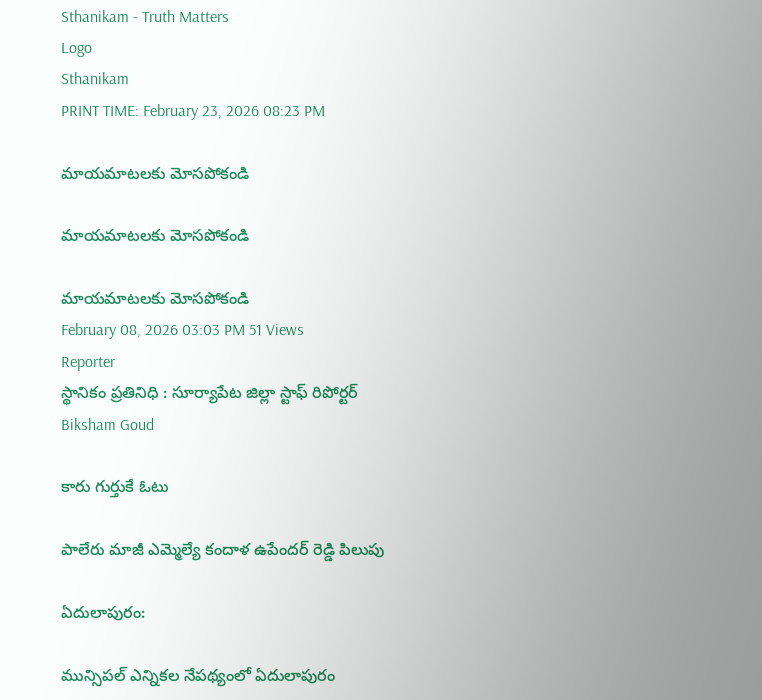Sthanikam - Truth Matters
Logo
Sthanikam
PRINT TIME: February 23, 2026 08:23 PM

మాయమాటలకు మోసపోకండి

మాయమాటలకు మోసపోకండి

మాయమాటలకు మోసపోకండి
February 08, 2026 03:03 PM 51 Views
Reporter
స్థానికం ప్రతినిధి : సూర్యాపేట జిల్లా స్టాఫ్ రిపోర్టర్
Biksham Goud

కారు గుర్తుకే ఓటు

పాలేరు మాజీ ఎమ్మెల్యే కందాళ ఉపేందర్ రెడ్డి పిలుపు

ఏదులాపురం:

మున్సిపల్ ఎన్నికల నేపథ్యంలో ఏదులాపురం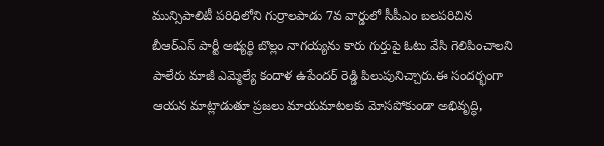మున్సిపాలిటీ పరిధిలోని గుర్రాలపాడు 7వ వార్డులో సీపీఎం బలపరిచిన బీఆర్ఎస్ పార్టీ అభ్యర్థి బొల్లం నాగయ్యను కారు గుర్తుపై ఓటు వేసి గెలిపించాలని పాలేరు మాజీ ఎమ్మెల్యే కందాళ ఉపేందర్ రెడ్డి పిలుపునిచ్చారు.ఈ సందర్భంగా ఆయన మాట్లాడుతూ ప్రజలు మాయమాటలకు మోసపోకుండా అభివృద్ధి,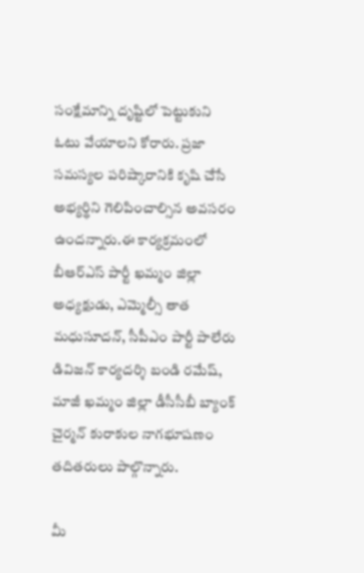సంక్షేమాన్ని దృష్టిలో పెట్టుకుని ఓటు వేయాలని కోరారు. ప్రజా సమస్యల పరిష్కారానికి కృషి చేసే అభ్యర్థిని గెలిపించాల్సిన అవసరం ఉందన్నారు.ఈ కార్యక్రమంలో బీఆర్ఎస్ పార్టీ ఖమ్మం జిల్లా అధ్యక్షుడు, ఎమ్మెల్సీ తాత మధుసూదన్, సీపీఎం పార్టీ పాలేరు డివిజన్ కార్యదర్శి బండి రమేష్, మాజీ ఖమ్మం జిల్లా డీసీసీబీ బ్యాంక్ చైర్మన్ కురాకుల నాగభూషణం తదితరులు పాల్గొన్నారు.

మీ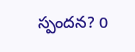స్పందన? 0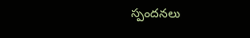స్పందనలు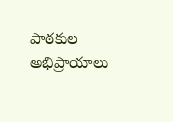పాఠకుల అభిప్రాయాలు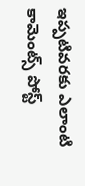ఇప్పటివరకు ఎలాంటి కామెంట్స్ పోస్ట్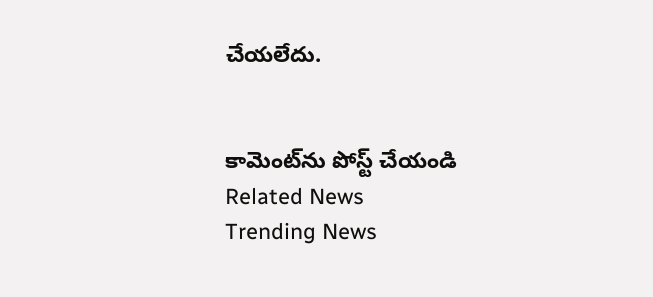చేయలేదు.


కామెంట్‌ను పోస్ట్ చేయండి
Related News
Trending News